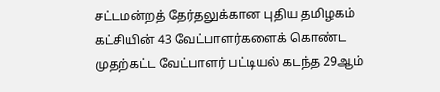சட்டமன்றத் தேர்தலுக்கான புதிய தமிழகம் கட்சியின் 43 வேட்பாளர்களைக் கொண்ட முதற்கட்ட வேட்பாளர் பட்டியல் கடந்த 29ஆம்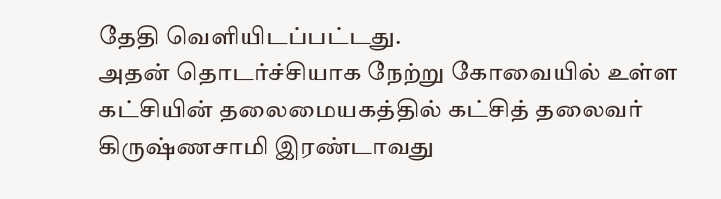தேதி வெளியிடப்பட்டது.
அதன் தொடர்ச்சியாக நேற்று கோவையில் உள்ள கட்சியின் தலைமையகத்தில் கட்சித் தலைவர் கிருஷ்ணசாமி இரண்டாவது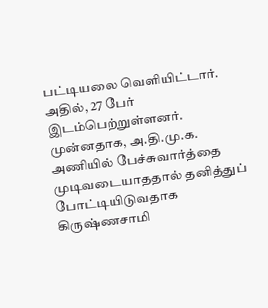பட்டியலை வெளியிட்டார்.
அதில், 27 பேர் இடம்பெற்றுள்ளனர்.
முன்னதாக, அ.தி.மு.க. அணியில் பேச்சுவார்த்தை முடிவடையாததால் தனித்துப் போட்டியிடுவதாக கிருஷ்ணசாமி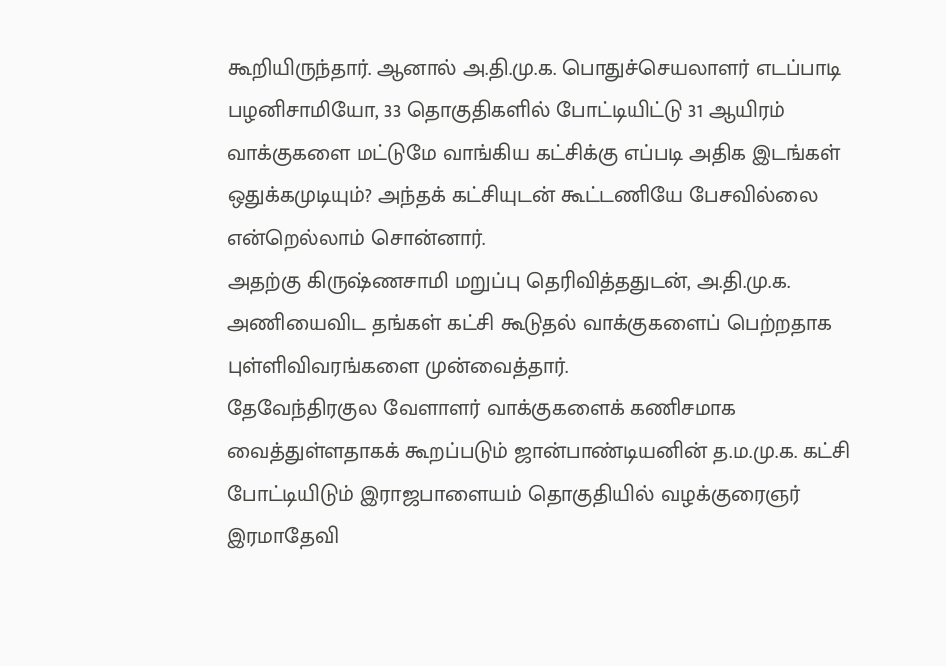கூறியிருந்தார். ஆனால் அ.தி.மு.க. பொதுச்செயலாளர் எடப்பாடி பழனிசாமியோ, 33 தொகுதிகளில் போட்டியிட்டு 31 ஆயிரம் வாக்குகளை மட்டுமே வாங்கிய கட்சிக்கு எப்படி அதிக இடங்கள் ஒதுக்கமுடியும்? அந்தக் கட்சியுடன் கூட்டணியே பேசவில்லை என்றெல்லாம் சொன்னார்.
அதற்கு கிருஷ்ணசாமி மறுப்பு தெரிவித்ததுடன், அ.தி.மு.க. அணியைவிட தங்கள் கட்சி கூடுதல் வாக்குகளைப் பெற்றதாக புள்ளிவிவரங்களை முன்வைத்தார்.
தேவேந்திரகுல வேளாளர் வாக்குகளைக் கணிசமாக வைத்துள்ளதாகக் கூறப்படும் ஜான்பாண்டியனின் த.ம.மு.க. கட்சி போட்டியிடும் இராஜபாளையம் தொகுதியில் வழக்குரைஞர் இரமாதேவி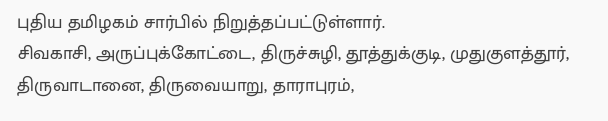புதிய தமிழகம் சார்பில் நிறுத்தப்பட்டுள்ளார்.
சிவகாசி, அருப்புக்கோட்டை, திருச்சுழி, தூத்துக்குடி, முதுகுளத்தூர், திருவாடானை, திருவையாறு, தாராபுரம்,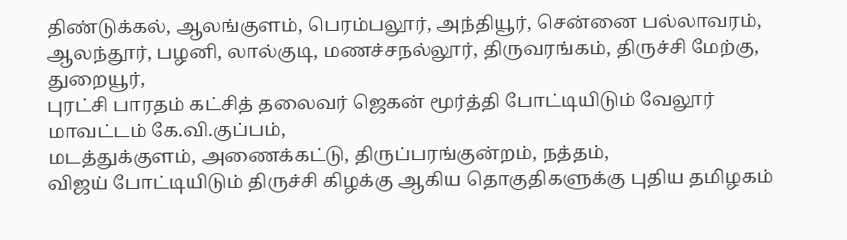திண்டுக்கல், ஆலங்குளம், பெரம்பலூர், அந்தியூர், சென்னை பல்லாவரம், ஆலந்தூர், பழனி, லால்குடி, மணச்சநல்லூர், திருவரங்கம், திருச்சி மேற்கு, துறையூர்,
புரட்சி பாரதம் கட்சித் தலைவர் ஜெகன் மூர்த்தி போட்டியிடும் வேலூர் மாவட்டம் கே.வி.குப்பம்,
மடத்துக்குளம், அணைக்கட்டு, திருப்பரங்குன்றம், நத்தம்,
விஜய் போட்டியிடும் திருச்சி கிழக்கு ஆகிய தொகுதிகளுக்கு புதிய தமிழகம்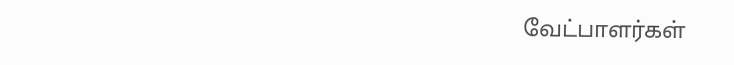வேட்பாளர்கள்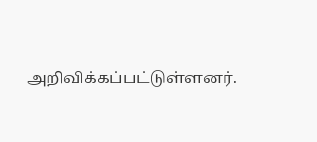அறிவிக்கப்பட்டுள்ளனர்.